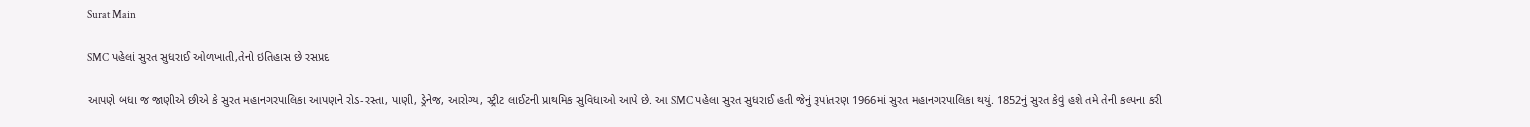Surat Main

SMC પહેલાં સુરત સુધરાઈ ઓળખાતી,તેનો ઇતિહાસ છે રસપ્રદ

આપણે બધા જ જાણીએ છીએ કે સુરત મહાનગરપાલિકા આપણને રોડ-રસ્તા, પાણી, ડ્રેનેજ, આરોગ્ય, સ્ટ્રીટ લાઈટની પ્રાથમિક સુવિધાઓ આપે છે. આ SMC પહેલા સુરત સુધરાઈ હતી જેનું રૂપાંતરણ 1966માં સુરત મહાનગરપાલિકા થયું. 1852નું સુરત કેવું હશે તમે તેની કલ્પના કરી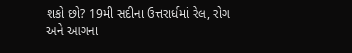શકો છો? 19મી સદીના ઉત્તરાર્ધમાં રેલ, રોગ અને આગના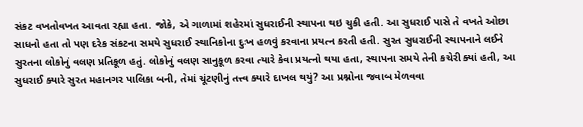સંકટ વખતોવખત આવતા રહ્યા હતા. જોકે, એ ગાળામાં શહેરમાં સુધરાઈની સ્થાપના થઇ ચુકી હતી. આ સુધરાઈ પાસે તે વખતે ઓછા સાધનો હતા તો પણ દરેક સંકટના સમયે સુધરાઈ સ્થાનિકોના દુઃખ હળવું કરવાના પ્રયત્ન કરતી હતી. સુરત સુધરાઈની સ્થાપનાને લઈને સુરતના લોકોનું વલણ પ્રતિકૂળ હતું. લોકોનું વલણ સાનુકૂળ કરવા ત્યારે કેવા પ્રયત્નો થયા હતા, સ્થાપના સમયે તેની કચેરી ક્યાં હતી, આ સુધરાઈ ક્યારે સુરત મહાનગર પાલિકા બની, તેમાં ચૂંટણીનું તત્ત્વ ક્યારે દાખલ થયું? આ પ્રશ્નોના જવાબ મેળવવા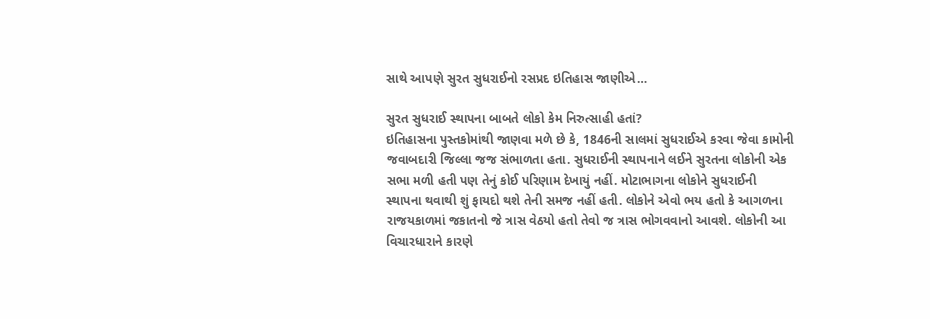સાથે આપણે સુરત સુધરાઈનો રસપ્રદ ઇતિહાસ જાણીએ…

સુરત સુધરાઈ સ્થાપના બાબતે લોકો કેમ નિરુત્સાહી હતાં?
ઇતિહાસના પુસ્તકોમાંથી જાણવા મળે છે કે, 1846ની સાલમાં સુધરાઈએ કરવા જેવા કામોની જવાબદારી જિલ્લા જજ સંભાળતા હતા. સુધરાઈની સ્થાપનાને લઈને સુરતના લોકોની એક સભા મળી હતી પણ તેનું કોઈ પરિણામ દેખાયું નહીં. મોટાભાગના લોકોને સુધરાઈની સ્થાપના થવાથી શું ફાયદો થશે તેની સમજ નહીં હતી. લોકોને એવો ભય હતો કે આગળના રાજયકાળમાં જકાતનો જે ત્રાસ વેઠયો હતો તેવો જ ત્રાસ ભોગવવાનો આવશે. લોકોની આ વિચારધારાને કારણે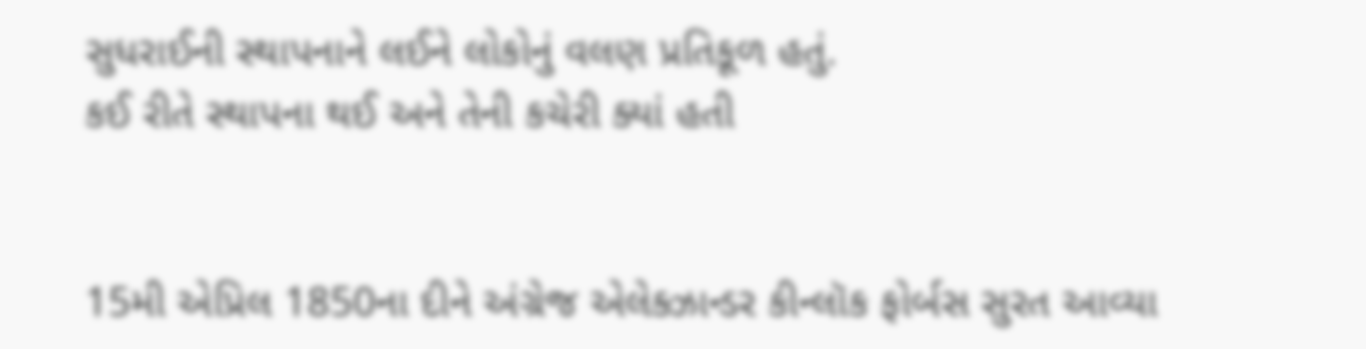સુધરાઈની સ્થાપનાને લઈને લોકોનું વલણ પ્રતિકૂળ હતું.
કઈ રીતે સ્થાપના થઈ અને તેની કચેરી ક્યાં હતી


15મી એપ્રિલ 1850ના દીને અંગ્રેજ એલેક્ઝાન્ડર કીન્લૉક ફોર્બસ સુરત આવ્યા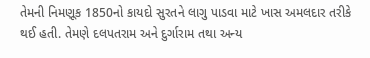તેમની નિમણૂક 1850નો કાયદો સુરતને લાગુ પાડવા માટે ખાસ અમલદાર તરીકે થઈ હતી. તેમણે દલપતરામ અને દુર્ગારામ તથા અન્ય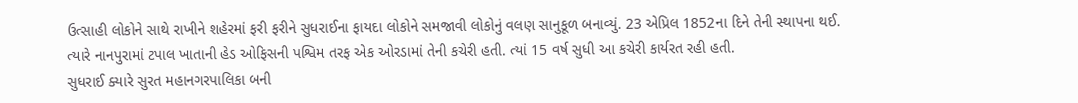ઉત્સાહી લોકોને સાથે રાખીને શહેરમાં ફરી ફરીને સુધરાઈના ફાયદા લોકોને સમજાવી લોકોનું વલણ સાનુકૂળ બનાવ્યું. 23 એપ્રિલ 1852ના દિને તેની સ્થાપના થઈ. ત્યારે નાનપુરામાં ટપાલ ખાતાની હેડ ઓફિસની પશ્વિમ તરફ એક ઓરડામાં તેની કચેરી હતી. ત્યાં 15 વર્ષ સુધી આ કચેરી કાર્યરત રહી હતી.
સુધરાઈ ક્યારે સુરત મહાનગરપાલિકા બની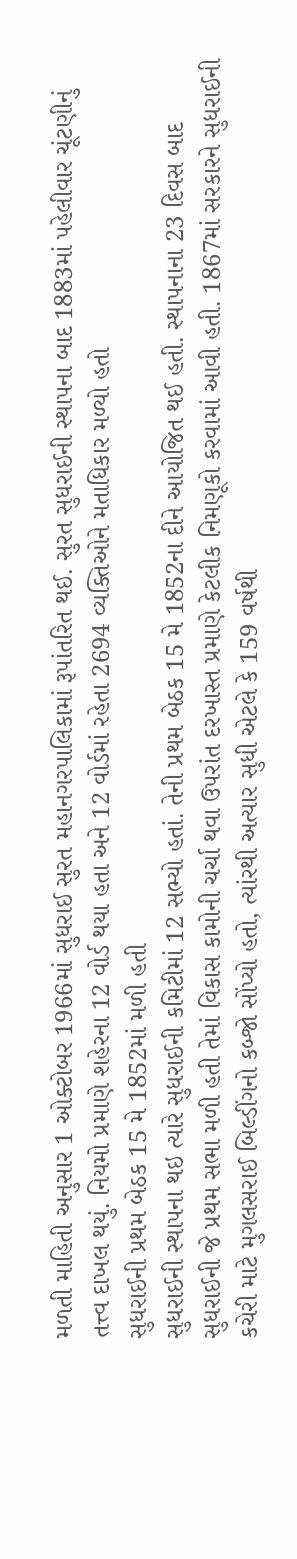મળતી માહિતી અનુસાર 1 ઓક્ટોબર 1966માં સુધરાઈ સુરત મહાનગરપાલિકામાં રૂપાંતરિત થઈ. સુરત સુધરાઈની સ્થાપના બાદ 1883માં પહેલીવાર ચૂંટણીનું તત્ત્વ દાખલ થયું. નિયમો પ્રમાણે શહેરના 12 વોર્ડ થયા હતા અને 12 વોર્ડમાં રહેતા 2694 વ્યક્તિઓને મતાધિકાર મળ્યો હતો
સુધરાઈની પ્રથમ બેઠક 15 મે 1852માં મળી હતી
સુધરાઈની સ્થાપના થઇ ત્યારે સુધરાઈની કમિટીમાં 12 સભ્યો હતાં. તેની પ્રથમ બેઠક 15 મે 1852ના દીને આયોજિત થઈ હતી. સ્થાપનાના 23 દિવસ બાદ સુધરાઈની જે પ્રથમ સભા મળી હતી તેમાં વિકાસ કામોની ચર્ચા થવા ઉપરાંત દરખાસ્ત પ્રમાણે કેટલીક નિમણૂકો કરવામાં આવી હતી. 1867માં સરકારને સુધરાઈની કચેરી માટે મુગલસરાઈ બિલ્ડીંગનો કબ્જો સોંપ્યો હતો, ત્યાંરથી અત્યાર સુધી એટલે કે 159 વર્ષથી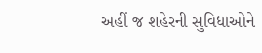અહીં જ શહેરની સુવિધાઓને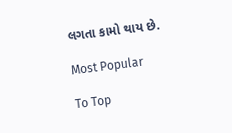લગતા કામો થાય છે.

Most Popular

To Top